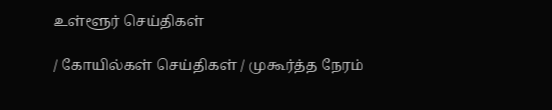உள்ளூர் செய்திகள்

/ கோயில்கள் செய்திகள் / முகூர்த்த நேரம்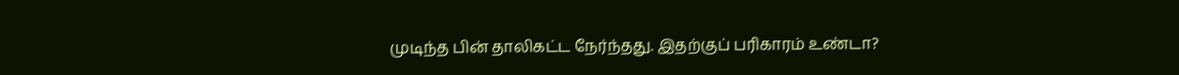முடிந்த பின் தாலிகட்ட நேர்ந்தது. இதற்குப் பரிகாரம் உண்டா?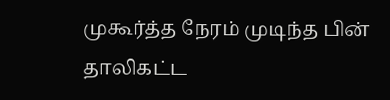முகூர்த்த நேரம் முடிந்த பின் தாலிகட்ட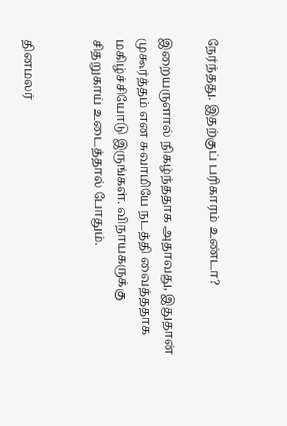நேர்ந்தது. இதற்குப் பரிகாரம் உண்டா?

இறையருளால் நிகழ்ந்ததாக அதாவது, இதுதான் முகூர்த்தம் என சுவாமியே நடத்தி வைத்ததாக மகிழ்ச்சியோடு இருங்கள். விநாயகருக்கு சிதறுகாய் உடைத்தால் போதும்.


தினமலர்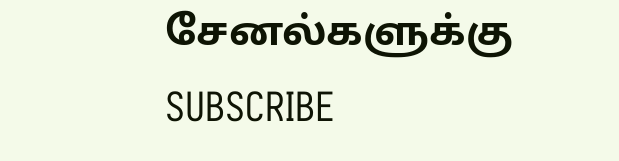சேனல்களுக்கு SUBSCRIBE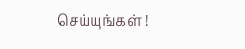செய்யுங்கள் !